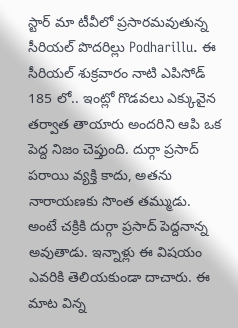స్టార్ మా టీవీలో ప్రసారమవుతున్న సీరియల్ పొదరిల్లు Podharillu. ఈ సీరియల్ శుక్రవారం నాటి ఎపిసోడ్ 185 లో.. ఇంట్లో గొడవలు ఎక్కువైన తర్వాత తాయారు అందరిని ఆపి ఒక పెద్ద నిజం చెప్తుంది. దుర్గా ప్రసాద్ పరాయి వ్యక్తి కాదు, అతను నారాయణకు సొంత తమ్ముడు. అంటే చక్రికి దుర్గా ప్రసాద్ పెద్దనాన్న అవుతాడు. ఇన్నాళ్లు ఈ విషయం ఎవరికి తెలియకుండా దాచారు. ఈ మాట విన్న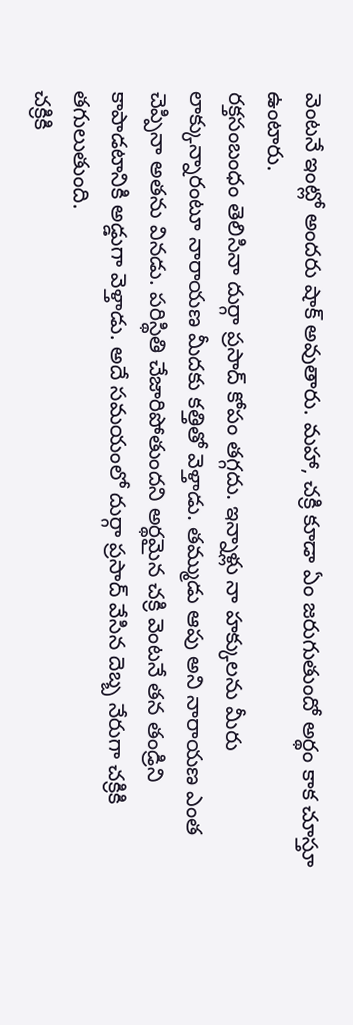వెంటనే ఇంట్లో అందరు షాక్ అవుతారు. మహా, చక్రి కూడా ఏం జరుగుతుందో అర్థం కాక చూస్తూ ఉంటారు.
రక్తసంబంధం తెలిసినా దుర్గా ప్రసాద్ కోపం తగ్గదు. ఇన్నాళ్లు నా హక్కులను మీరు లాక్కున్నారంటూ నారాయణ మీదకు కత్తితో వెళ్తాడు. తమ్ముడు ఆపు అని నారాయణ ఎంత చెప్పినా అతను వినడు. పరిస్థితి చేజారిపోతుందని అర్థమైన చక్రి వెంటనే తన తండ్రిని కాపాడటానికి అడ్డుగా వెళ్తాడు. అదే సమయంలో దుర్గా ప్రసాద్ వేసిన దెబ్బ నేరుగా చక్రికి తగులుతుంది.
చక్రికి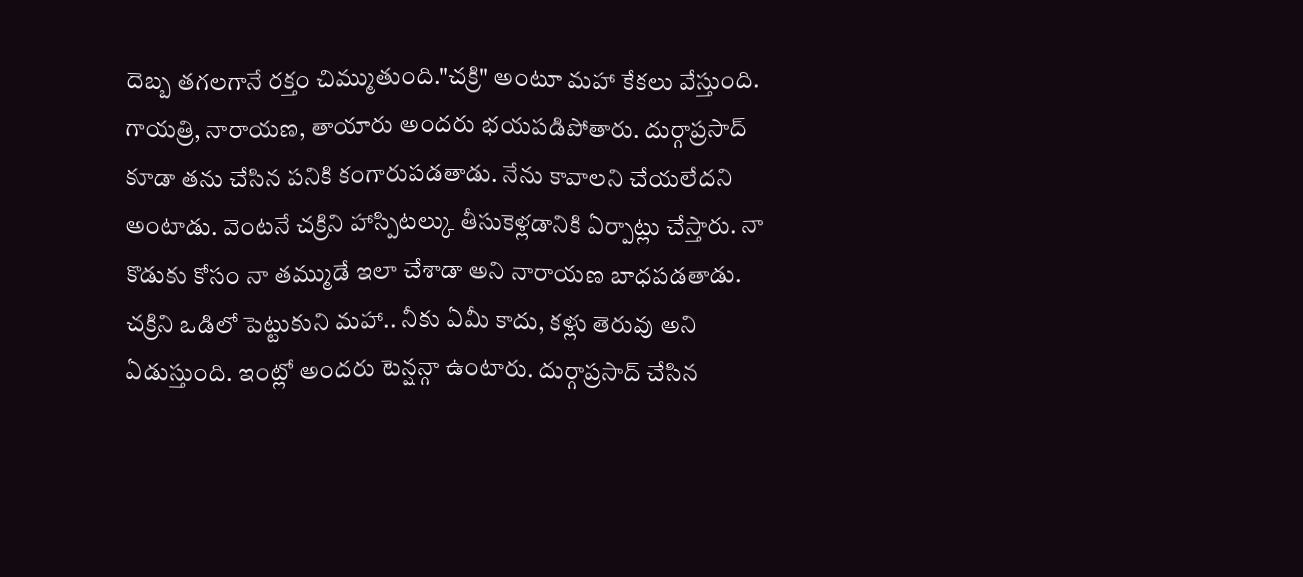దెబ్బ తగలగానే రక్తం చిమ్ముతుంది."చక్రి" అంటూ మహా కేకలు వేస్తుంది. గాయత్రి, నారాయణ, తాయారు అందరు భయపడిపోతారు. దుర్గాప్రసాద్ కూడా తను చేసిన పనికి కంగారుపడతాడు. నేను కావాలని చేయలేదని అంటాడు. వెంటనే చక్రిని హాస్పిటల్కు తీసుకెళ్లడానికి ఏర్పాట్లు చేస్తారు. నా కొడుకు కోసం నా తమ్ముడే ఇలా చేశాడా అని నారాయణ బాధపడతాడు. చక్రిని ఒడిలో పెట్టుకుని మహా.. నీకు ఏమీ కాదు, కళ్లు తెరువు అని ఏడుస్తుంది. ఇంట్లో అందరు టెన్షన్గా ఉంటారు. దుర్గాప్రసాద్ చేసిన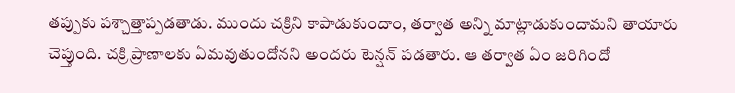తప్పుకు పశ్చాత్తాప్పడతాడు. ముందు చక్రిని కాపాడుకుందాం, తర్వాత అన్ని మాట్లాడుకుందామని తాయారు చెప్తుంది. చక్రి ప్రాణాలకు ఏమవుతుందోనని అందరు టెన్షన్ పడతారు. ఆ తర్వాత ఏం జరిగిందో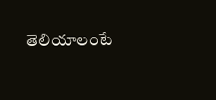తెలియాలంటే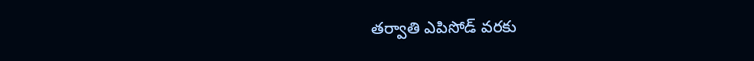తర్వాతి ఎపిసోడ్ వరకు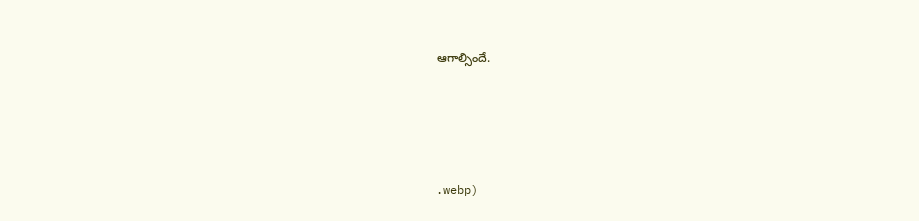ఆగాల్సిందే.




.webp)